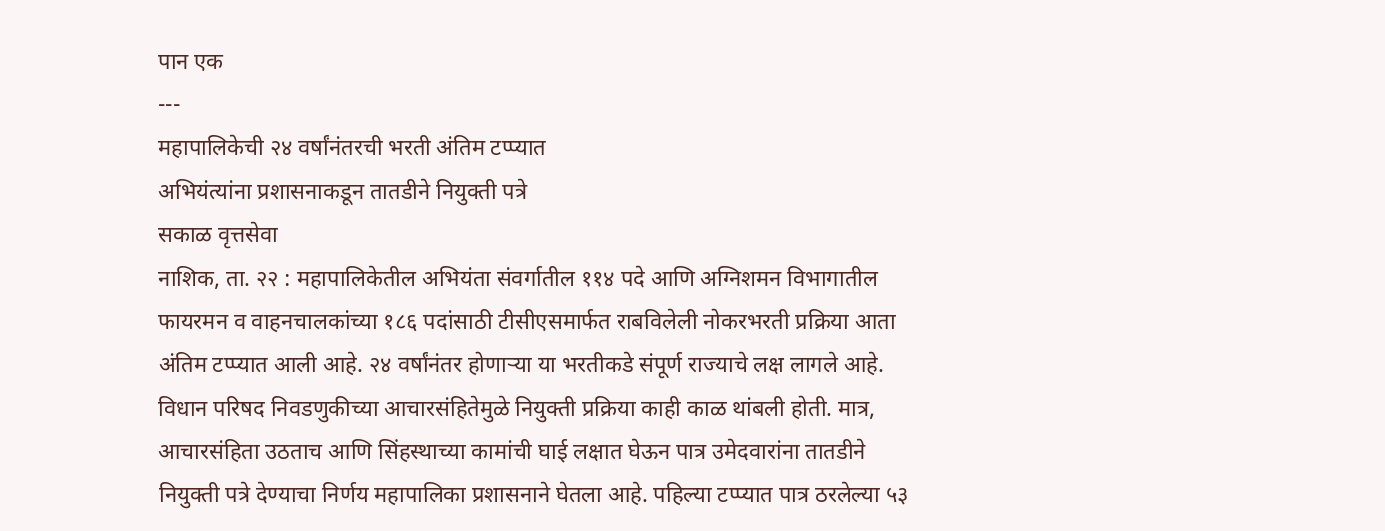पान एक
---
महापालिकेची २४ वर्षांनंतरची भरती अंतिम टप्प्यात
अभियंत्यांना प्रशासनाकडून तातडीने नियुक्ती पत्रे
सकाळ वृत्तसेवा
नाशिक, ता. २२ : महापालिकेतील अभियंता संवर्गातील ११४ पदे आणि अग्निशमन विभागातील फायरमन व वाहनचालकांच्या १८६ पदांसाठी टीसीएसमार्फत राबविलेली नोकरभरती प्रक्रिया आता अंतिम टप्प्यात आली आहे. २४ वर्षांनंतर होणाऱ्या या भरतीकडे संपूर्ण राज्याचे लक्ष लागले आहे.
विधान परिषद निवडणुकीच्या आचारसंहितेमुळे नियुक्ती प्रक्रिया काही काळ थांबली होती. मात्र, आचारसंहिता उठताच आणि सिंहस्थाच्या कामांची घाई लक्षात घेऊन पात्र उमेदवारांना तातडीने नियुक्ती पत्रे देण्याचा निर्णय महापालिका प्रशासनाने घेतला आहे. पहिल्या टप्प्यात पात्र ठरलेल्या ५३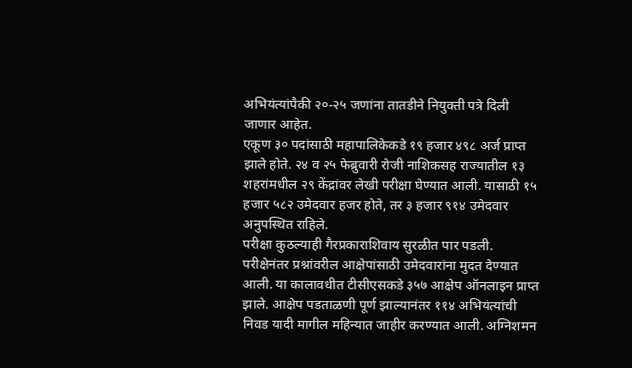अभियंत्यांपैकी २०-२५ जणांना तातडीने नियुक्ती पत्रे दिली जाणार आहेत.
एकूण ३० पदांसाठी महापालिकेकडे १९ हजार ४९८ अर्ज प्राप्त झाले होते. २४ व २५ फेब्रुवारी रोजी नाशिकसह राज्यातील १३ शहरांमधील २९ केंद्रांवर लेखी परीक्षा घेण्यात आली. यासाठी १५ हजार ५८२ उमेदवार हजर होते, तर ३ हजार ९१४ उमेदवार अनुपस्थित राहिले.
परीक्षा कुठल्याही गैरप्रकाराशिवाय सुरळीत पार पडली. परीक्षेनंतर प्रश्नांवरील आक्षेपांसाठी उमेदवारांना मुदत देण्यात आली. या कालावधीत टीसीएसकडे ३५७ आक्षेप ऑनलाइन प्राप्त झाले. आक्षेप पडताळणी पूर्ण झाल्यानंतर ११४ अभियंत्यांची निवड यादी मागील महिन्यात जाहीर करण्यात आली. अग्निशमन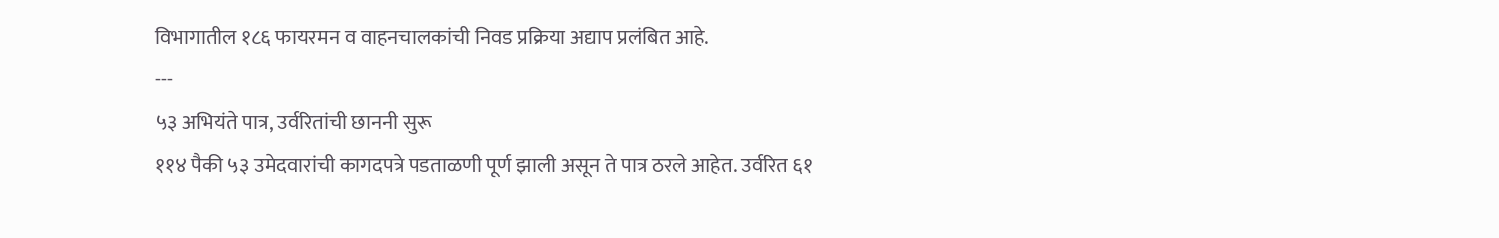विभागातील १८६ फायरमन व वाहनचालकांची निवड प्रक्रिया अद्याप प्रलंबित आहे.
---
५३ अभियंते पात्र, उर्वरितांची छाननी सुरू
११४ पैकी ५३ उमेदवारांची कागदपत्रे पडताळणी पूर्ण झाली असून ते पात्र ठरले आहेत. उर्वरित ६१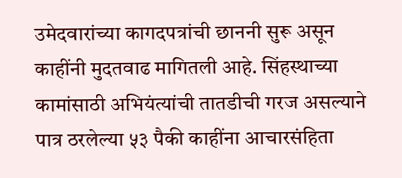उमेदवारांच्या कागदपत्रांची छाननी सुरू असून काहींनी मुदतवाढ मागितली आहे. सिंहस्थाच्या कामांसाठी अभियंत्यांची तातडीची गरज असल्याने पात्र ठरलेल्या ५३ पैकी काहींना आचारसंहिता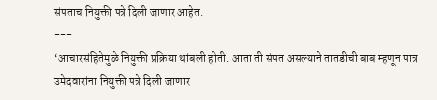संपताच नियुक्ती पत्रे दिली जाणार आहेत.
---
‘आचारसंहितेमुळे नियुक्ती प्रक्रिया थांबली होती. आता ती संपत असल्याने तातडीची बाब म्हणून पात्र उमेदवारांना नियुक्ती पत्रे दिली जाणार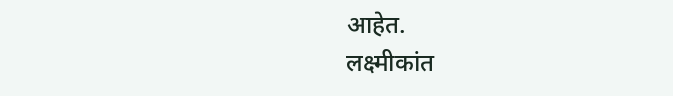आहेत.
लक्ष्मीकांत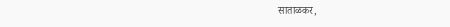साताळकर,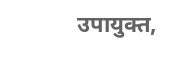उपायुक्त,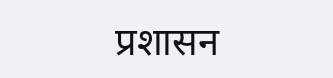प्रशासन